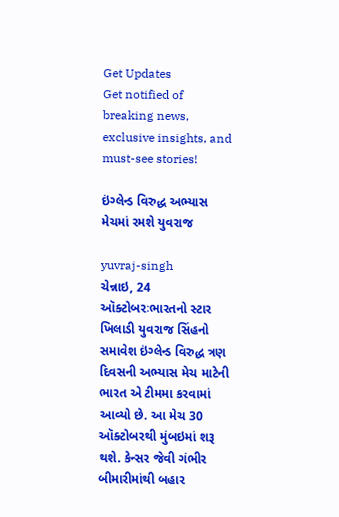Get Updates
Get notified of breaking news, exclusive insights, and must-see stories!

ઇંગ્લેન્ડ વિરુદ્ધ અભ્યાસ મેચમાં રમશે યુવરાજ

yuvraj-singh
ચેન્નાઇ, 24 ઑક્ટોબરઃભારતનો સ્ટાર ખિલાડી યુવરાજ સિંહનો સમાવેશ ઇંગ્લેન્ડ વિરુદ્ધ ત્રણ દિવસની અભ્યાસ મેચ માટેની ભારત એ ટીમમા કરવામાં આવ્યો છે. આ મેચ 30 ઑક્ટોબરથી મુંબઇમાં શરૂ થશે. કેન્સર જેવી ગંભીર બીમારીમાંથી બહાર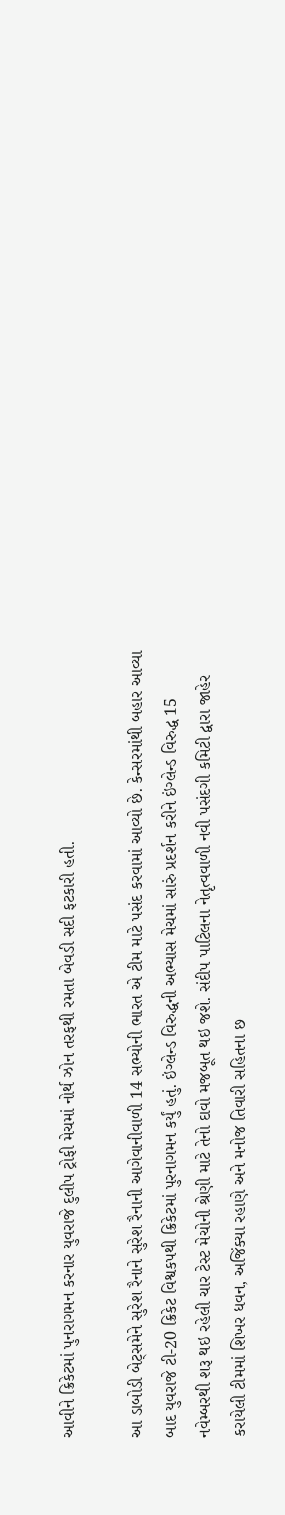આવીને ક્રિકેટમાં પુનરાગમન કરનાર યુવરાજે દુલીપ ટ્રોફી મેચમાં નોર્થ ઝોન તરફથી રમતા બેવડી સદી ફટકારી હતી.

આ ડાબોડી બેટ્સમેને સુરેશ રૈનાને સુરેશ રૈનાની આગેવાનીવાળી 14 સભ્યોની ભારત એ ટીમ માટે પસંદ કરવામાં આવ્યો છે. કેન્સરમાંથી બહાર આવ્યા બાદ યુવરાજે ટી-20 ક્રિકેટ વિશ્વકપથી ક્રિકેટમાં પુરનાગમન કર્યું હતું. ઇંગ્લેન્ડ વિરુદ્ધની અભ્યાસ મેચમાં સારું પ્રદર્શન કરીને ઇંગ્લેન્ડ વિરુદ્ધ 15 નવેમ્બરથી શરૂ થઇ રહેલી ચાર ટેસ્ટ મેચોની શ્રેણી માટે તેનો દાવો મજબૂત થઇ જશે. સંદીપ પાટિલના નેતૃત્વવાળી નવી પસંદગી કમિટી દ્વારા જાહેર કરાયેલી ટીમમાં શિખર ધવન, અજિંક્યા રહાણે અને મનોજ તિવારી સહિતના છ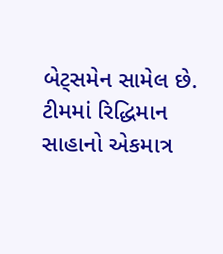બેટ્સમેન સામેલ છે. ટીમમાં રિદ્ધિમાન સાહાનો એકમાત્ર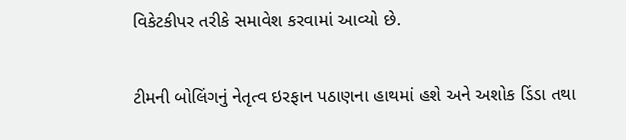વિકેટકીપર તરીકે સમાવેશ કરવામાં આવ્યો છે.

ટીમની બોલિંગનું નેતૃત્વ ઇરફાન પઠાણના હાથમાં હશે અને અશોક ડિંડા તથા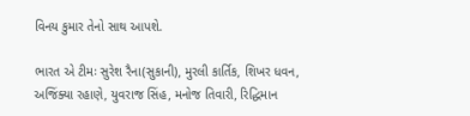વિનય કુમાર તેનો સાથ આપશે.

ભારત એ ટીમઃ સુરેશ રૈના(સુકાની), મુરલી કાર્તિક, શિખર ધવન, અજિંક્યા રહાણે, યુવરાજ સિંહ, મનોજ તિવારી, રિદ્ધિમાન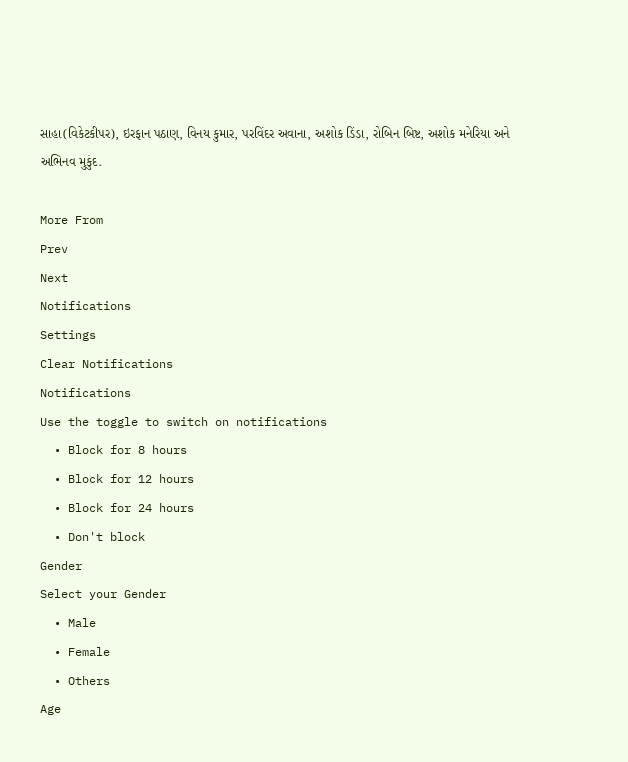સાહા(વિકેટકીપર), ઇરફાન પઠાણ, વિનય કુમાર, પરવિંદર અવાના, અશોક ડિંડા, રોબિન બિષ્ટ, અશોક મનેરિયા અને અભિનવ મુકુંદ.

More From
Prev
Next
Notifications
Settings
Clear Notifications
Notifications
Use the toggle to switch on notifications
  • Block for 8 hours
  • Block for 12 hours
  • Block for 24 hours
  • Don't block
Gender
Select your Gender
  • Male
  • Female
  • Others
Age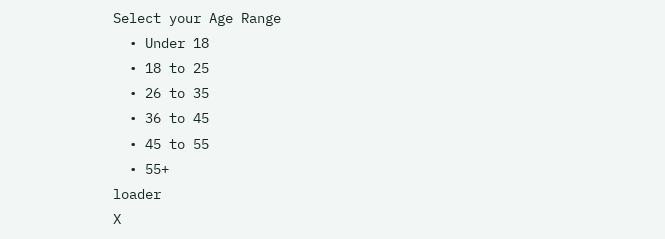Select your Age Range
  • Under 18
  • 18 to 25
  • 26 to 35
  • 36 to 45
  • 45 to 55
  • 55+
loader
X